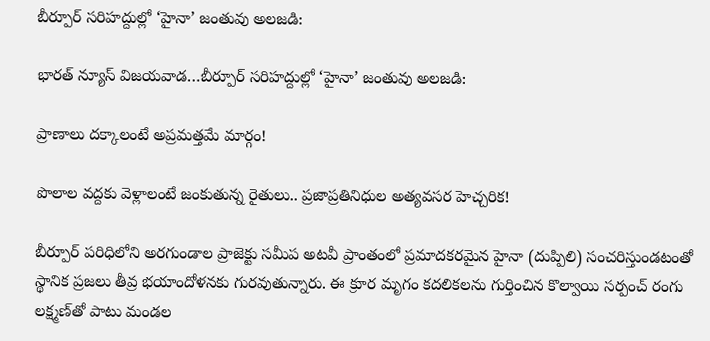బీర్పూర్ సరిహద్దుల్లో ‘హైనా’ జంతువు అలజడి:

భారత్ న్యూస్ విజయవాడ…బీర్పూర్ సరిహద్దుల్లో ‘హైనా’ జంతువు అలజడి:

ప్రాణాలు దక్కాలంటే అప్రమత్తమే మార్గం!

పొలాల వద్దకు వెళ్లాలంటే జంకుతున్న రైతులు.. ప్రజాప్రతినిధుల అత్యవసర హెచ్చరిక!

బీర్పూర్ పరిధిలోని అరగుండాల ప్రాజెక్టు సమీప అటవీ ప్రాంతంలో ప్రమాదకరమైన హైనా (దుప్పిలి) సంచరిస్తుండటంతో స్థానిక ప్రజలు తీవ్ర భయాందోళనకు గురవుతున్నారు. ఈ క్రూర మృగం కదలికలను గుర్తించిన కొల్వాయి సర్పంచ్ రంగు లక్ష్మణ్‌తో పాటు మండల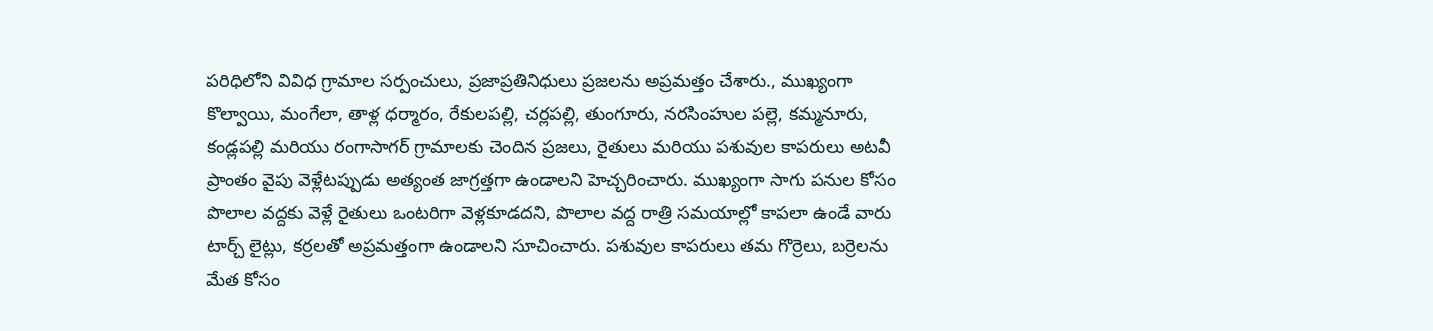పరిధిలోని వివిధ గ్రామాల సర్పంచులు, ప్రజాప్రతినిధులు ప్రజలను అప్రమత్తం చేశారు., ముఖ్యంగా కొల్వాయి, మంగేలా, తాళ్ల ధర్మారం, రేకులపల్లి, చర్లపల్లి, తుంగూరు, నరసింహుల పల్లె, కమ్మనూరు, కండ్లపల్లి మరియు రంగాసాగర్ గ్రామాలకు చెందిన ప్రజలు, రైతులు మరియు పశువుల కాపరులు అటవీ ప్రాంతం వైపు వెళ్లేటప్పుడు అత్యంత జాగ్రత్తగా ఉండాలని హెచ్చరించారు. ముఖ్యంగా సాగు పనుల కోసం పొలాల వద్దకు వెళ్లే రైతులు ఒంటరిగా వెళ్లకూడదని, పొలాల వద్ద రాత్రి సమయాల్లో కాపలా ఉండే వారు టార్చ్ లైట్లు, కర్రలతో అప్రమత్తంగా ఉండాలని సూచించారు. పశువుల కాపరులు తమ గొర్రెలు, బర్రెలను మేత కోసం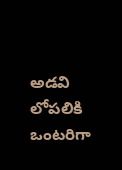అడవి లోపలికి ఒంటరిగా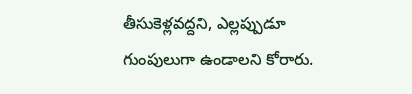తీసుకెళ్లవద్దని, ఎల్లప్పుడూ గుంపులుగా ఉండాలని కోరారు.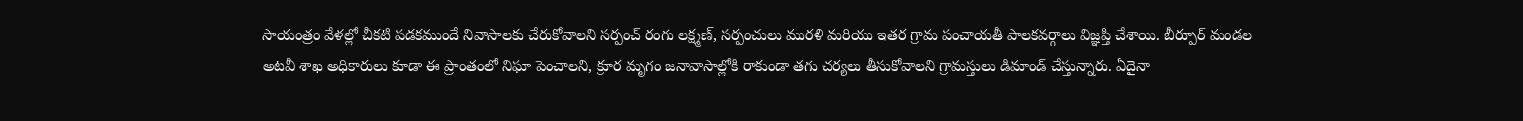సాయంత్రం వేళల్లో చీకటి పడకముందే నివాసాలకు చేరుకోవాలని సర్పంచ్ రంగు లక్ష్మణ్, సర్పంచులు మురళి మరియు ఇతర గ్రామ పంచాయతీ పాలకవర్గాలు విజ్ఞప్తి చేశాయి. బీర్పూర్ మండల అటవీ శాఖ అధికారులు కూడా ఈ ప్రాంతంలో నిఘా పెంచాలని, క్రూర మృగం జనావాసాల్లోకి రాకుండా తగు చర్యలు తీసుకోవాలని గ్రామస్తులు డిమాండ్ చేస్తున్నారు. ఏదైనా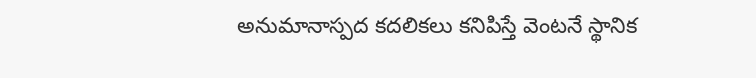అనుమానాస్పద కదలికలు కనిపిస్తే వెంటనే స్థానిక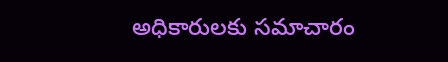అధికారులకు సమాచారం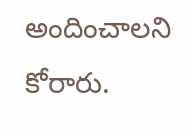అందించాలని కోరారు.